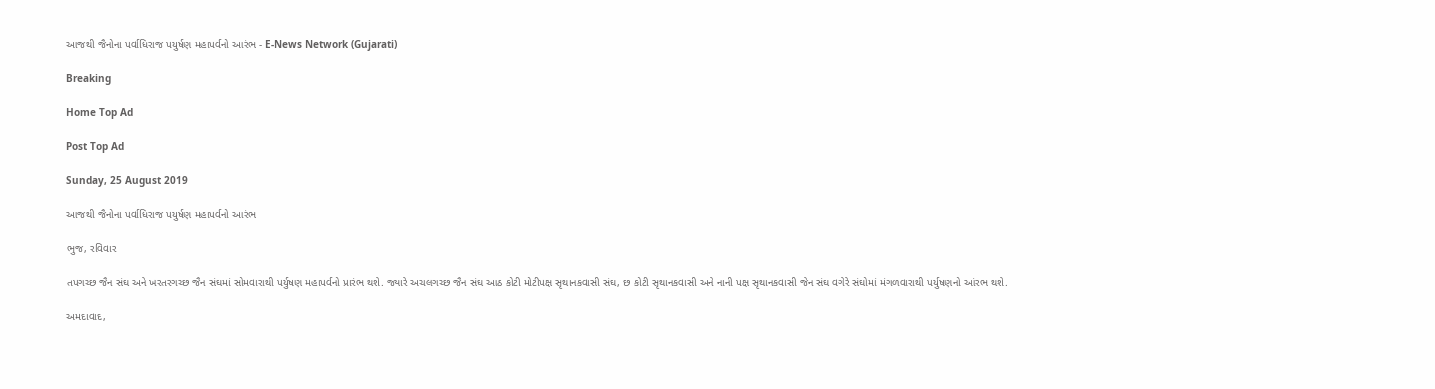આજથી જૈનોના પર્વાધિરાજ પયુર્ષણ મહાપર્વનો આરંભ - E-News Network (Gujarati)

Breaking

Home Top Ad

Post Top Ad

Sunday, 25 August 2019

આજથી જૈનોના પર્વાધિરાજ પયુર્ષણ મહાપર્વનો આરંભ

ભુજ, રવિવાર

તપગચ્છ જૈન સંઘ અને ખરતરગચ્છ જૈન સંઘમાં સોમવારાથી પર્યુષણ મહાપર્વનો પ્રારંભ થશે. જ્યારે અચલગચ્છ જૈન સંઘ આઠ કોટી મોટીપક્ષ સૃથાનકવાસી સંઘ, છ કોટી સૃથાનકવાસી અને નાની પક્ષ સૃથાનકવાસી જેન સંઘ વગેરે સંઘોમાં મંગળવારાથી પર્યુષણનો આંરભ થશે.

અમદાવાદ,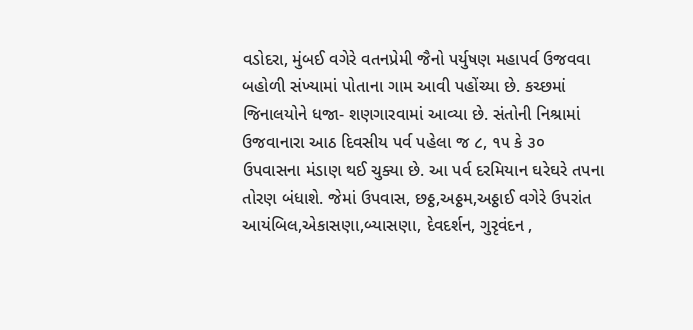વડોદરા, મુંબઈ વગેરે વતનપ્રેમી જૈનો પર્યુષણ મહાપર્વ ઉજવવા બહોળી સંખ્યામાં પોતાના ગામ આવી પહોંચ્યા છે. કચ્છમાં જિનાલયોને ધજા- શણગારવામાં આવ્યા છે. સંતોની નિશ્રામાં ઉજવાનારા આઠ દિવસીય પર્વ પહેલા જ ૮, ૧૫ કે ૩૦ ઉપવાસના મંડાણ થઈ ચુક્યા છે. આ પર્વ દરમિયાન ઘરેઘરે તપના તોરણ બંધાશે. જેમાં ઉપવાસ, છઠ્ઠ,અઠ્ઠમ,અઠ્ઠાઈ વગેરે ઉપરાંત આયંબિલ,એકાસણા,બ્યાસણા, દેવદર્શન, ગુરૃવંદન ,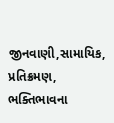જીનવાણી,સામાયિક, પ્રતિક્રમણ, ભક્તિભાવના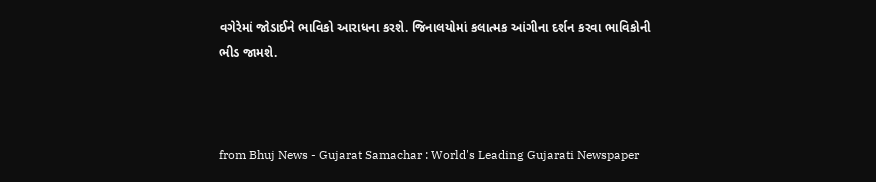વગેરેમાં જોડાઈને ભાવિકો આરાધના કરશે. જિનાલયોમાં કલાત્મક આંગીના દર્શન કરવા ભાવિકોની ભીડ જામશે.



from Bhuj News - Gujarat Samachar : World's Leading Gujarati Newspaper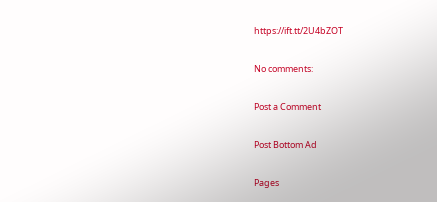https://ift.tt/2U4bZOT

No comments:

Post a Comment

Post Bottom Ad

Pages